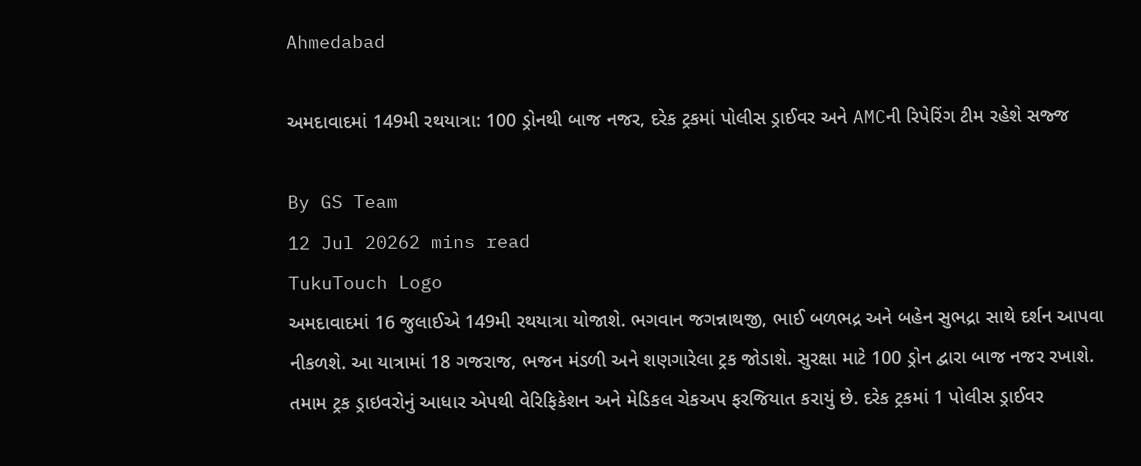Ahmedabad

અમદાવાદમાં 149મી રથયાત્રા: 100 ડ્રોનથી બાજ નજર, દરેક ટ્રકમાં પોલીસ ડ્રાઈવર અને AMCની રિપેરિંગ ટીમ રહેશે સજ્જ

By GS Team
12 Jul 20262 mins read
TukuTouch Logo
અમદાવાદમાં 16 જુલાઈએ 149મી રથયાત્રા યોજાશે. ભગવાન જગન્નાથજી, ભાઈ બળભદ્ર અને બહેન સુભદ્રા સાથે દર્શન આપવા નીકળશે. આ યાત્રામાં 18 ગજરાજ, ભજન મંડળી અને શણગારેલા ટ્રક જોડાશે. સુરક્ષા માટે 100 ડ્રોન દ્વારા બાજ નજર રખાશે. તમામ ટ્રક ડ્રાઇવરોનું આધાર એપથી વેરિફિકેશન અને મેડિકલ ચેકઅપ ફરજિયાત કરાયું છે. દરેક ટ્રકમાં 1 પોલીસ ડ્રાઈવર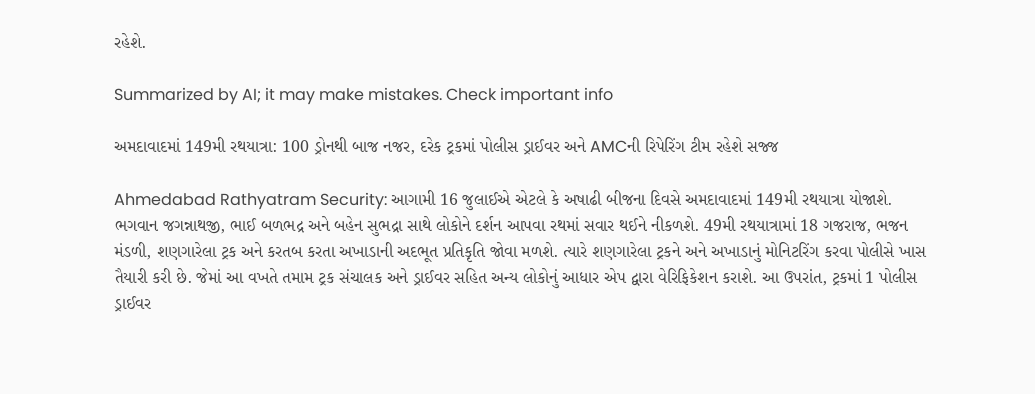રહેશે.

Summarized by AI; it may make mistakes. Check important info

અમદાવાદમાં 149મી રથયાત્રા: 100 ડ્રોનથી બાજ નજર, દરેક ટ્રકમાં પોલીસ ડ્રાઈવર અને AMCની રિપેરિંગ ટીમ રહેશે સજ્જ

Ahmedabad Rathyatram Security: આગામી 16 જુલાઈએ એટલે કે અષાઢી બીજના દિવસે અમદાવાદમાં 149મી રથયાત્રા યોજાશે. ભગવાન જગન્નાથજી, ભાઈ બળભદ્ર અને બહેન સુભદ્રા સાથે લોકોને દર્શન આપવા રથમાં સવાર થઈને નીકળશે. 49મી રથયાત્રામાં 18 ગજરાજ, ભજન મંડળી, શણગારેલા ટ્રક અને કરતબ કરતા અખાડાની અદભૂત પ્રતિકૃતિ જોવા મળશે. ત્યારે શણગારેલા ટ્રકને અને અખાડાનું મોનિટરિંગ કરવા પોલીસે ખાસ તૈયારી કરી છે. જેમાં આ વખતે તમામ ટ્રક સંચાલક અને ડ્રાઈવર સહિત અન્ય લોકોનું આધાર એપ દ્વારા વેરિફિકેશન કરાશે. આ ઉપરાંત, ટ્રકમાં 1 પોલીસ ડ્રાઈવર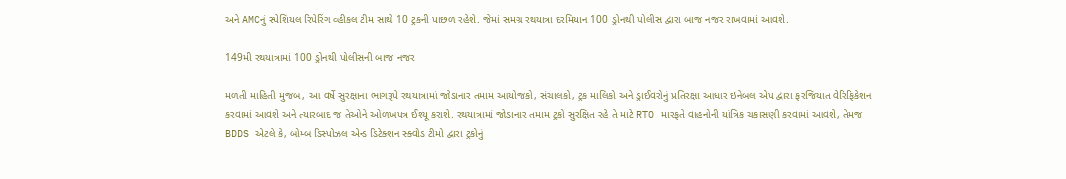અને AMCનું સ્પેશિયલ રિપેરિંગ વ્હીકલ ટીમ સાથે 10 ટ્રકની પાછળ રહેશે. જેમાં સમગ્ર રથયાત્રા દરમિયાન 100 ડ્રોનથી પોલીસ દ્વારા બાજ નજર રાખવામાં આવશે.

149મી રથયાત્રામાં 100 ડ્રોનથી પોલીસની બાજ નજર

મળતી માહિતી મુજબ, આ વર્ષે સુરક્ષાના ભાગરૂપે રથયાત્રામાં જોડાનાર તમામ આયોજકો, સંચાલકો, ટ્રક માલિકો અને ડ્રાઈવરોનું પ્રતિરક્ષા આધાર ઇનેબલ એપ દ્વારા ફરજિયાત વેરિફિકેશન કરવામાં આવશે અને ત્યારબાદ જ તેઓને ઓળખપત્ર ઈશ્યૂ કરાશે. રથયાત્રામાં જોડાનાર તમામ ટ્રકો સુરક્ષિત રહે તે માટે RTO મારફતે વાહનોની યાંત્રિક ચકાસણી કરવામાં આવશે, તેમજ BDDS એટલે કે, બોમ્બ ડિસ્પોઝલ એન્ડ ડિટેક્શન સ્ક્વોડ ટીમો દ્વારા ટ્રકોનું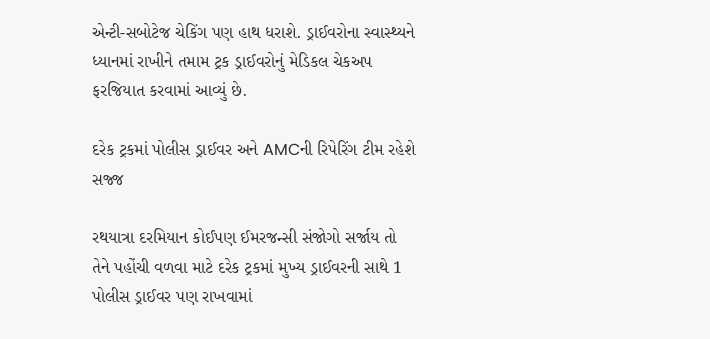એન્ટી-સબોટેજ ચેકિંગ પણ હાથ ધરાશે. ડ્રાઈવરોના સ્વાસ્થ્યને ધ્યાનમાં રાખીને તમામ ટ્રક ડ્રાઈવરોનું મેડિકલ ચેકઅપ ફરજિયાત કરવામાં આવ્યું છે.

દરેક ટ્રકમાં પોલીસ ડ્રાઈવર અને AMCની રિપેરિંગ ટીમ રહેશે સજ્જ

રથયાત્રા દરમિયાન કોઈપણ ઈમરજન્સી સંજોગો સર્જાય તો તેને પહોંચી વળવા માટે દરેક ટ્રકમાં મુખ્ય ડ્રાઈવરની સાથે 1 પોલીસ ડ્રાઈવર પણ રાખવામાં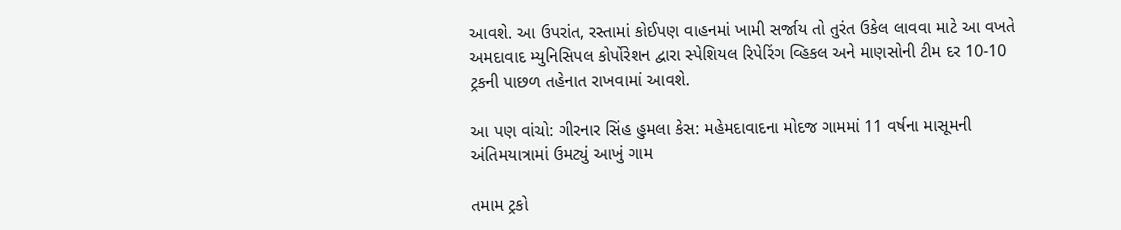આવશે. આ ઉપરાંત, રસ્તામાં કોઈપણ વાહનમાં ખામી સર્જાય તો તુરંત ઉકેલ લાવવા માટે આ વખતે અમદાવાદ મ્યુનિસિપલ કોર્પોરેશન દ્વારા સ્પેશિયલ રિપેરિંગ વ્હિકલ અને માણસોની ટીમ દર 10-10 ટ્રકની પાછળ તહેનાત રાખવામાં આવશે.

આ પણ વાંચો: ગીરનાર સિંહ હુમલા કેસ: મહેમદાવાદના મોદજ ગામમાં 11 વર્ષના માસૂમની અંતિમયાત્રામાં ઉમટ્યું આખું ગામ

તમામ ટ્રકો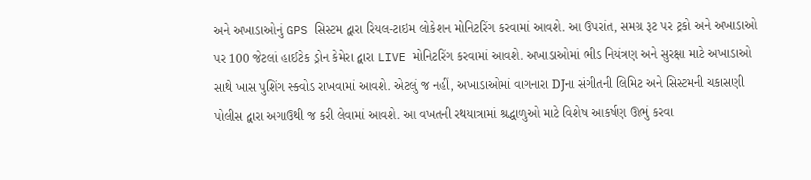અને અખાડાઓનું GPS સિસ્ટમ દ્વારા રિયલ-ટાઇમ લોકેશન મોનિટરિંગ કરવામાં આવશે. આ ઉપરાંત, સમગ્ર રૂટ પર ટ્રકો અને અખાડાઓ પર 100 જેટલાં હાઈટેક ડ્રોન કેમેરા દ્વારા LIVE મોનિટરિંગ કરવામાં આવશે. અખાડાઓમાં ભીડ નિયંત્રણ અને સુરક્ષા માટે અખાડાઓ સાથે ખાસ પુશિંગ સ્ક્વોડ રાખવામાં આવશે. એટલું જ નહીં, અખાડાઓમાં વાગનારા DJના સંગીતની લિમિટ અને સિસ્ટમની ચકાસણી પોલીસ દ્વારા અગાઉથી જ કરી લેવામાં આવશે. આ વખતની રથયાત્રામાં શ્રદ્ધાળુઓ માટે વિશેષ આકર્ષણ ઊભું કરવા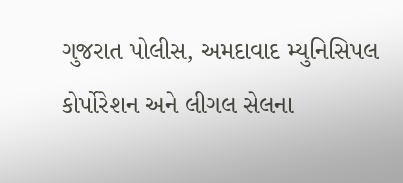ગુજરાત પોલીસ, અમદાવાદ મ્યુનિસિપલ કોર્પોરેશન અને લીગલ સેલના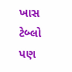ખાસ ટેબ્લો પણ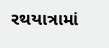રથયાત્રામાં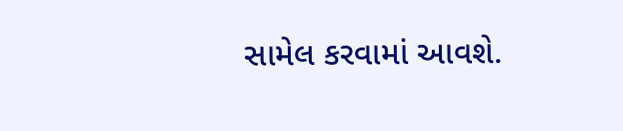સામેલ કરવામાં આવશે.